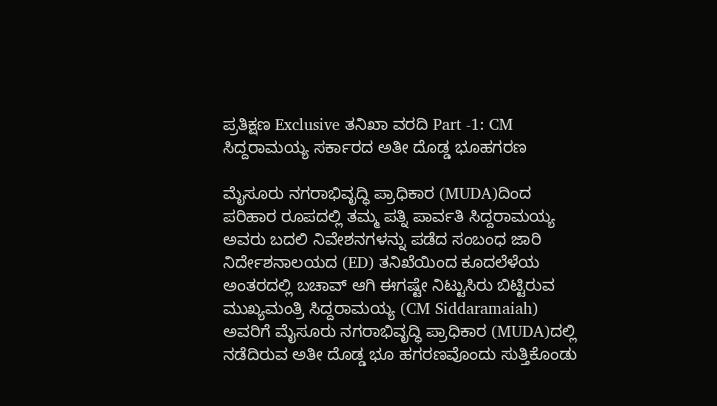ಪ್ರತಿಕ್ಷಣ Exclusive ತನಿಖಾ ವರದಿ Part -1: CM ಸಿದ್ದರಾಮಯ್ಯ ಸರ್ಕಾರದ ಅತೀ ದೊಡ್ಡ ಭೂಹಗರಣ

ಮೈಸೂರು ನಗರಾಭಿವೃದ್ಧಿ ಪ್ರಾಧಿಕಾರ (MUDA)ದಿಂದ ಪರಿಹಾರ ರೂಪದಲ್ಲಿ ತಮ್ಮ ಪತ್ನಿ ಪಾರ್ವತಿ ಸಿದ್ದರಾಮಯ್ಯ ಅವರು ಬದಲಿ ನಿವೇಶನಗಳನ್ನು ಪಡೆದ ಸಂಬಂಧ ಜಾರಿ ನಿರ್ದೇಶನಾಲಯದ (ED) ತನಿಖೆಯಿಂದ ಕೂದಲೆಳೆಯ ಅಂತರದಲ್ಲಿ ಬಚಾವ್‌ ಆಗಿ ಈಗಷ್ಟೇ ನಿಟ್ಟುಸಿರು ಬಿಟ್ಟಿರುವ ಮುಖ್ಯಮಂತ್ರಿ ಸಿದ್ದರಾಮಯ್ಯ (CM Siddaramaiah) ಅವರಿಗೆ ಮೈಸೂರು ನಗರಾಭಿವೃದ್ಧಿ ಪ್ರಾಧಿಕಾರ (MUDA)ದಲ್ಲಿ ನಡೆದಿರುವ ಅತೀ ದೊಡ್ಡ ಭೂ ಹಗರಣವೊಂದು ಸುತ್ತಿಕೊಂಡು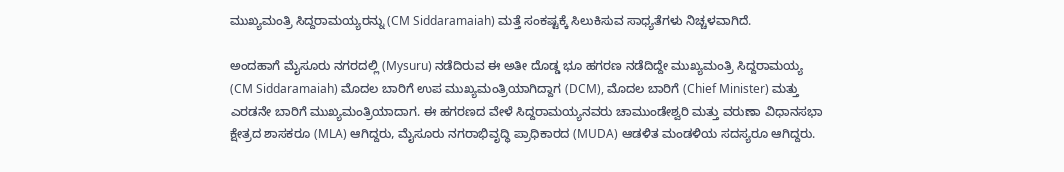ಮುಖ್ಯಮಂತ್ರಿ ಸಿದ್ದರಾಮಯ್ಯರನ್ನು (CM Siddaramaiah) ಮತ್ತೆ ಸಂಕಷ್ಟಕ್ಕೆ ಸಿಲುಕಿಸುವ ಸಾಧ್ಯತೆಗಳು ನಿಚ್ಚಳವಾಗಿದೆ.

ಅಂದಹಾಗೆ ಮೈಸೂರು ನಗರದಲ್ಲಿ (Mysuru) ನಡೆದಿರುವ ಈ ಅತೀ ದೊಡ್ಡ ಭೂ ಹಗರಣ ನಡೆದಿದ್ದೇ ಮುಖ್ಯಮಂತ್ರಿ ಸಿದ್ದರಾಮಯ್ಯ (CM Siddaramaiah) ಮೊದಲ ಬಾರಿಗೆ ಉಪ ಮುಖ್ಯಮಂತ್ರಿಯಾಗಿದ್ದಾಗ (DCM), ಮೊದಲ ಬಾರಿಗೆ (Chief Minister) ಮತ್ತು ಎರಡನೇ ಬಾರಿಗೆ ಮುಖ್ಯಮಂತ್ರಿಯಾದಾಗ. ಈ ಹಗರಣದ ವೇಳೆ ಸಿದ್ದರಾಮಯ್ಯನವರು ಚಾಮುಂಡೇಶ್ವರಿ ಮತ್ತು ವರುಣಾ ವಿಧಾನಸಭಾ ಕ್ಷೇತ್ರದ ಶಾಸಕರೂ (MLA) ಆಗಿದ್ದರು, ಮೈಸೂರು ನಗರಾಭಿವೃದ್ಧಿ ಪ್ರಾಧಿಕಾರದ (MUDA) ಆಡಳಿತ ಮಂಡಳಿಯ ಸದಸ್ಯರೂ ಆಗಿದ್ದರು.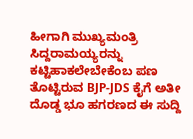ಹೀಗಾಗಿ ಮುಖ್ಯಮಂತ್ರಿ ಸಿದ್ದರಾಮಯ್ಯರನ್ನು ಕಟ್ಟಿಹಾಕಲೇಬೇಕೆಂಬ ಪಣ ತೊಟ್ಟಿರುವ BJP-JDS ಕೈಗೆ ಅತೀ ದೊಡ್ಡ ಭೂ ಹಗರಣದ ಈ ಸುದ್ದಿ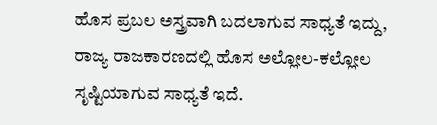ಹೊಸ ಪ್ರಬಲ ಅಸ್ತ್ರವಾಗಿ ಬದಲಾಗುವ ಸಾಧ್ಯತೆ ಇದ್ದು, ರಾಜ್ಯ ರಾಜಕಾರಣದಲ್ಲಿ ಹೊಸ ಅಲ್ಲೋಲ-ಕಲ್ಲೋಲ ಸೃಷ್ಟಿಯಾಗುವ ಸಾಧ್ಯತೆ ಇದೆ.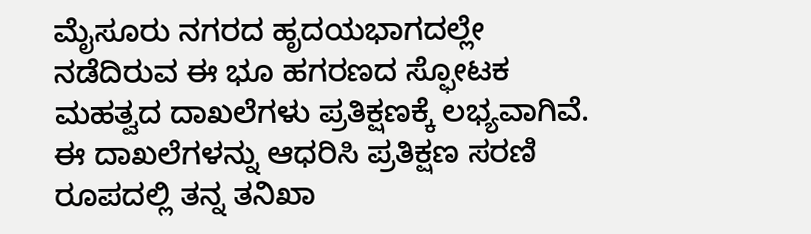ಮೈಸೂರು ನಗರದ ಹೃದಯಭಾಗದಲ್ಲೇ ನಡೆದಿರುವ ಈ ಭೂ ಹಗರಣದ ಸ್ಫೋಟಕ ಮಹತ್ವದ ದಾಖಲೆಗಳು ಪ್ರತಿಕ್ಷಣಕ್ಕೆ ಲಭ್ಯವಾಗಿವೆ. ಈ ದಾಖಲೆಗಳನ್ನು ಆಧರಿಸಿ ಪ್ರತಿಕ್ಷಣ ಸರಣಿ ರೂಪದಲ್ಲಿ ತನ್ನ ತನಿಖಾ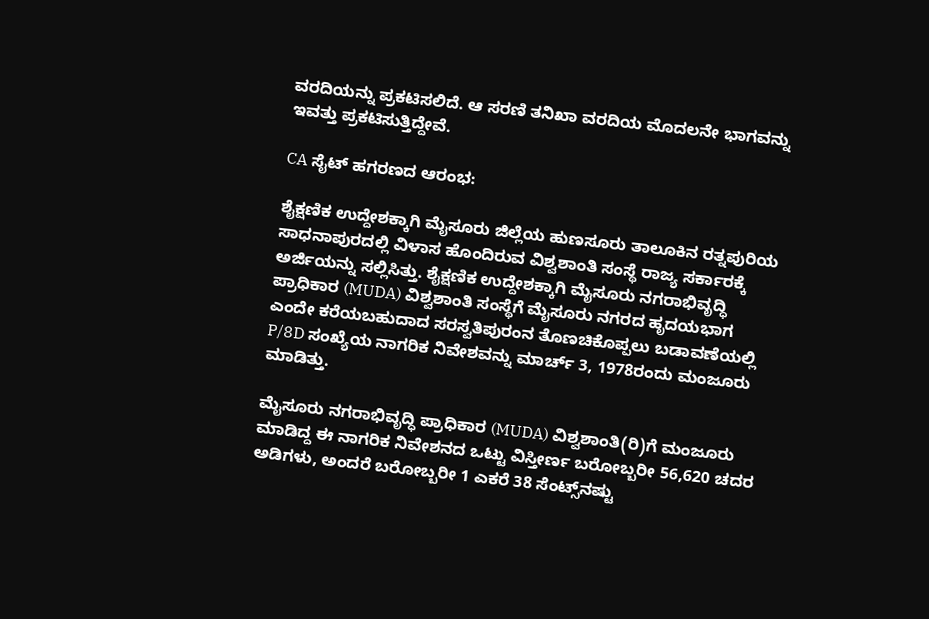ವರದಿಯನ್ನು ಪ್ರಕಟಿಸಲಿದೆ. ಆ ಸರಣಿ ತನಿಖಾ ವರದಿಯ ಮೊದಲನೇ ಭಾಗವನ್ನು ಇವತ್ತು ಪ್ರಕಟಿಸುತ್ತಿದ್ದೇವೆ.

CA ಸೈಟ್‌ ಹಗರಣದ ಆರಂಭ:

ಶೈಕ್ಷಣಿಕ ಉದ್ದೇಶಕ್ಕಾಗಿ ಮೈಸೂರು ಜಿಲ್ಲೆಯ ಹುಣಸೂರು ತಾಲೂಕಿನ ರತ್ನಪುರಿಯ ಸಾಧನಾಪುರದಲ್ಲಿ ವಿಳಾಸ ಹೊಂದಿರುವ ವಿಶ್ವಶಾಂತಿ ಸಂಸ್ಥೆ ರಾಜ್ಯ ಸರ್ಕಾರಕ್ಕೆ ಅರ್ಜಿಯನ್ನು ಸಲ್ಲಿಸಿತ್ತು. ಶೈಕ್ಷಣಿಕ ಉದ್ದೇಶಕ್ಕಾಗಿ ಮೈಸೂರು ನಗರಾಭಿವೃದ್ಧಿ ಪ್ರಾಧಿಕಾರ (MUDA) ವಿಶ್ವಶಾಂತಿ ಸಂಸ್ಥೆಗೆ ಮೈಸೂರು ನಗರದ ಹೃದಯಭಾಗ ಎಂದೇ ಕರೆಯಬಹುದಾದ ಸರಸ್ವತಿಪುರಂನ ತೊಣಚಿಕೊಪ್ಪಲು ಬಡಾವಣೆಯಲ್ಲಿ P/8D ಸಂಖ್ಯೆಯ ನಾಗರಿಕ ನಿವೇಶವನ್ನು ಮಾರ್ಚ್‌ 3, 1978ರಂದು ಮಂಜೂರು ಮಾಡಿತ್ತು.

ಮೈಸೂರು ನಗರಾಭಿವೃದ್ಧಿ ಪ್ರಾಧಿಕಾರ (MUDA) ವಿಶ್ವಶಾಂತಿ(ರಿ)ಗೆ ಮಂಜೂರು ಮಾಡಿದ್ದ ಈ ನಾಗರಿಕ ನಿವೇಶನದ ಒಟ್ಟು ವಿಸ್ತೀರ್ಣ ಬರೋಬ್ಬರೀ 56,620 ಚದರ ಅಡಿಗಳು, ಅಂದರೆ ಬರೋಬ್ಬರೀ 1 ಎಕರೆ 38 ಸೆಂಟ್ಸ್‌ನಷ್ಟು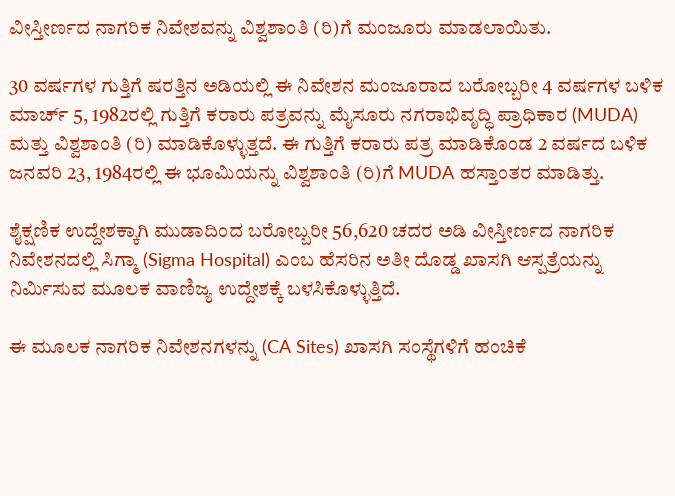ವೀಸ್ತೀರ್ಣದ ನಾಗರಿಕ ನಿವೇಶವನ್ನು ವಿಶ್ವಶಾಂತಿ (ರಿ)ಗೆ ಮಂಜೂರು ಮಾಡಲಾಯಿತು.

30 ವರ್ಷಗಳ ಗುತ್ತಿಗೆ ಷರತ್ತಿನ ಅಡಿಯಲ್ಲಿ ಈ ನಿವೇಶನ ಮಂಜೂರಾದ ಬರೋಬ್ಬರೀ 4 ವರ್ಷಗಳ ಬಳಿಕ ಮಾರ್ಚ್‌ 5, 1982ರಲ್ಲಿ ಗುತ್ತಿಗೆ ಕರಾರು ಪತ್ರವನ್ನು ಮೈಸೂರು ನಗರಾಭಿವೃದ್ಧಿ ಪ್ರಾಧಿಕಾರ (MUDA) ಮತ್ತು ವಿಶ್ವಶಾಂತಿ (ರಿ) ಮಾಡಿಕೊಳ್ಳುತ್ತದೆ. ಈ ಗುತ್ತಿಗೆ ಕರಾರು ಪತ್ರ ಮಾಡಿಕೊಂಡ 2 ವರ್ಷದ ಬಳಿಕ ಜನವರಿ 23, 1984ರಲ್ಲಿ ಈ ಭೂಮಿಯನ್ನು ವಿಶ್ವಶಾಂತಿ (ರಿ)ಗೆ MUDA ಹಸ್ತಾಂತರ ಮಾಡಿತ್ತು.

ಶೈಕ್ಷಣಿಕ ಉದ್ದೇಶಕ್ಕಾಗಿ ಮುಡಾದಿಂದ ಬರೋಬ್ಬರೀ 56,620 ಚದರ ಅಡಿ ವೀಸ್ತೀರ್ಣದ ನಾಗರಿಕ ನಿವೇಶನದಲ್ಲಿ ಸಿಗ್ಮಾ (Sigma Hospital) ಎಂಬ ಹೆಸರಿನ ಅತೀ ದೊಡ್ಡ ಖಾಸಗಿ ಆಸ್ಪತ್ರೆಯನ್ನು ನಿರ್ಮಿಸುವ ಮೂಲಕ ವಾಣಿಜ್ಯ ಉದ್ದೇಶಕ್ಕೆ ಬಳಸಿಕೊಳ್ಳುತ್ತಿದೆ.

ಈ ಮೂಲಕ ನಾಗರಿಕ ನಿವೇಶನಗಳನ್ನು (CA Sites) ಖಾಸಗಿ ಸಂಸ್ಥೆಗಳಿಗೆ ಹಂಚಿಕೆ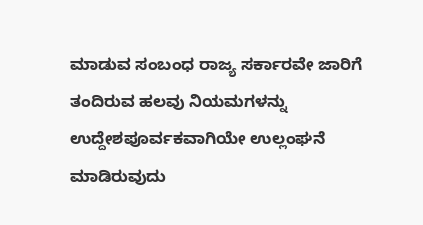ಮಾಡುವ ಸಂಬಂಧ ರಾಜ್ಯ ಸರ್ಕಾರವೇ ಜಾರಿಗೆ ತಂದಿರುವ ಹಲವು ನಿಯಮಗಳನ್ನು ಉದ್ದೇಶಪೂರ್ವಕವಾಗಿಯೇ ಉಲ್ಲಂಘನೆ ಮಾಡಿರುವುದು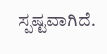ಸ್ಪಷ್ಟವಾಗಿದೆ.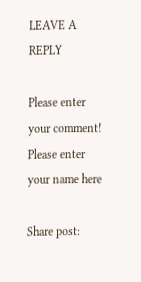LEAVE A REPLY

Please enter your comment!
Please enter your name here

Share post: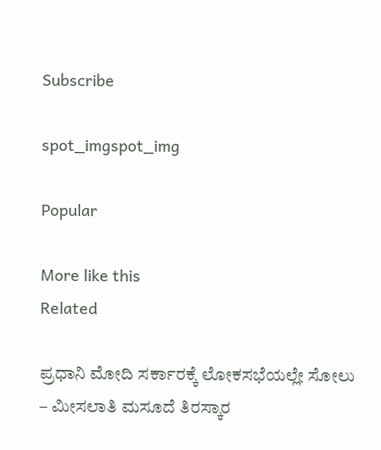Subscribe

spot_imgspot_img

Popular

More like this
Related

ಪ್ರಧಾನಿ ಮೋದಿ ಸರ್ಕಾರಕ್ಕೆ ಲೋಕಸಭೆಯಲ್ಲೇ ಸೋಲು – ಮೀಸಲಾತಿ ಮಸೂದೆ ತಿರಸ್ಕಾರ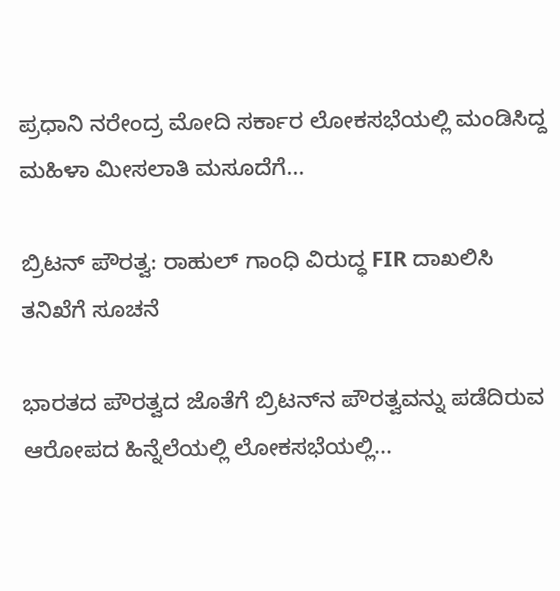ಪ್ರಧಾನಿ ನರೇಂದ್ರ ಮೋದಿ ಸರ್ಕಾರ ಲೋಕಸಭೆಯಲ್ಲಿ ಮಂಡಿಸಿದ್ದ ಮಹಿಳಾ ಮೀಸಲಾತಿ ಮಸೂದೆಗೆ...

ಬ್ರಿಟನ್‌ ಪೌರತ್ವ: ರಾಹುಲ್‌ ಗಾಂಧಿ ವಿರುದ್ಧ FIR ದಾಖಲಿಸಿ ತನಿಖೆಗೆ ಸೂಚನೆ

ಭಾರತದ ಪೌರತ್ವದ ಜೊತೆಗೆ ಬ್ರಿಟನ್‌ನ ಪೌರತ್ವವನ್ನು ಪಡೆದಿರುವ ಆರೋಪದ ಹಿನ್ನೆಲೆಯಲ್ಲಿ ಲೋಕಸಭೆಯಲ್ಲಿ...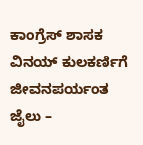ಕಾಂಗ್ರೆಸ್‌ ಶಾಸಕ ವಿನಯ್‌ ಕುಲಕರ್ಣಿಗೆ ಜೀವನಪರ್ಯಂತ ಜೈಲು –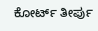ಕೋರ್ಟ್‌ ತೀರ್ಪು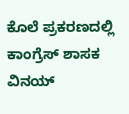ಕೊಲೆ ಪ್ರಕರಣದಲ್ಲಿ ಕಾಂಗ್ರೆಸ್‌ ಶಾಸಕ ವಿನಯ್‌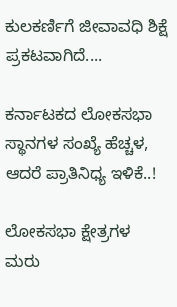ಕುಲಕರ್ಣಿಗೆ ಜೀವಾವಧಿ ಶಿಕ್ಷೆ ಪ್ರಕಟವಾಗಿದೆ....

ಕರ್ನಾಟಕದ ಲೋಕಸಭಾ ಸ್ಥಾನಗಳ ಸಂಖ್ಯೆ ಹೆಚ್ಚಳ, ಆದರೆ ಪ್ರಾತಿನಿಧ್ಯ ಇಳಿಕೆ..!

ಲೋಕಸಭಾ ಕ್ಷೇತ್ರಗಳ ಮರು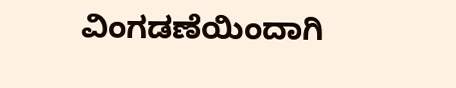ವಿಂಗಡಣೆಯಿಂದಾಗಿ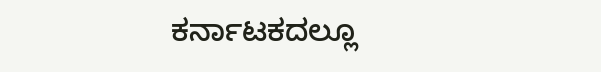ಕರ್ನಾಟಕದಲ್ಲೂ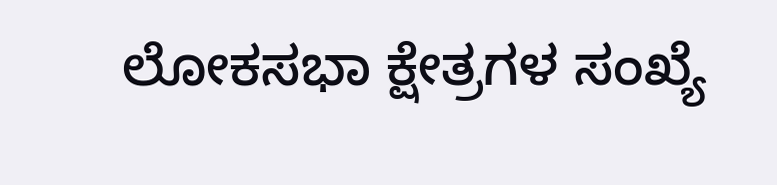ಲೋಕಸಭಾ ಕ್ಷೇತ್ರಗಳ ಸಂಖ್ಯೆ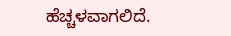ಹೆಚ್ಚಳವಾಗಲಿದೆ.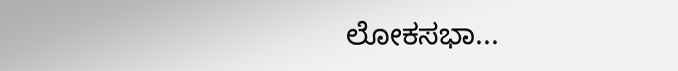ಲೋಕಸಭಾ...